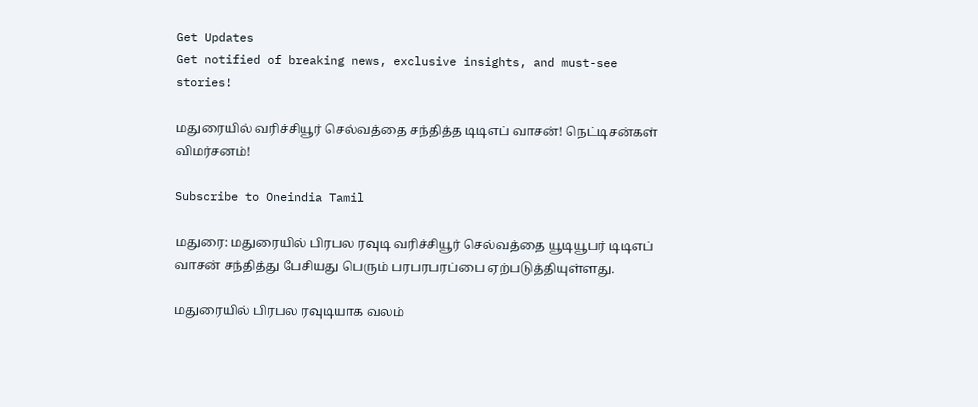Get Updates
Get notified of breaking news, exclusive insights, and must-see stories!

மதுரையில் வரிச்சியூர் செல்வத்தை சந்தித்த டிடிஎப் வாசன்! நெட்டிசன்கள் விமர்சனம்!

Subscribe to Oneindia Tamil

மதுரை: மதுரையில் பிரபல ரவுடி வரிச்சியூர் செல்வத்தை யூடியூபர் டிடிஎப் வாசன் சந்தித்து பேசியது பெரும் பரபரபரப்பை ஏற்படுத்தியுள்ளது.

மதுரையில் பிரபல ரவுடியாக வலம்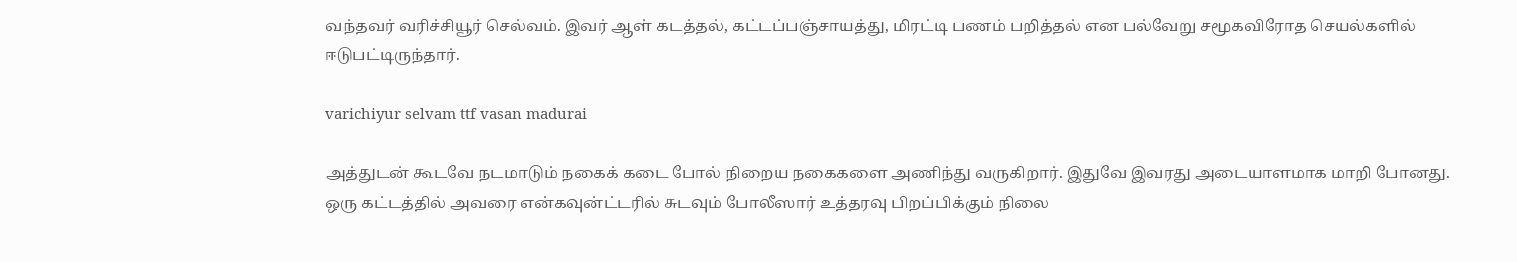வந்தவர் வரிச்சியூர் செல்வம். இவர் ஆள் கடத்தல், கட்டப்பஞ்சாயத்து, மிரட்டி பணம் பறித்தல் என பல்வேறு சமூகவிரோத செயல்களில் ஈடுபட்டிருந்தார்.

varichiyur selvam ttf vasan madurai

அத்துடன் கூடவே நடமாடும் நகைக் கடை போல் நிறைய நகைகளை அணிந்து வருகிறார். இதுவே இவரது அடையாளமாக மாறி போனது. ஒரு கட்டத்தில் அவரை என்கவுன்ட்டரில் சுடவும் போலீஸார் உத்தரவு பிறப்பிக்கும் நிலை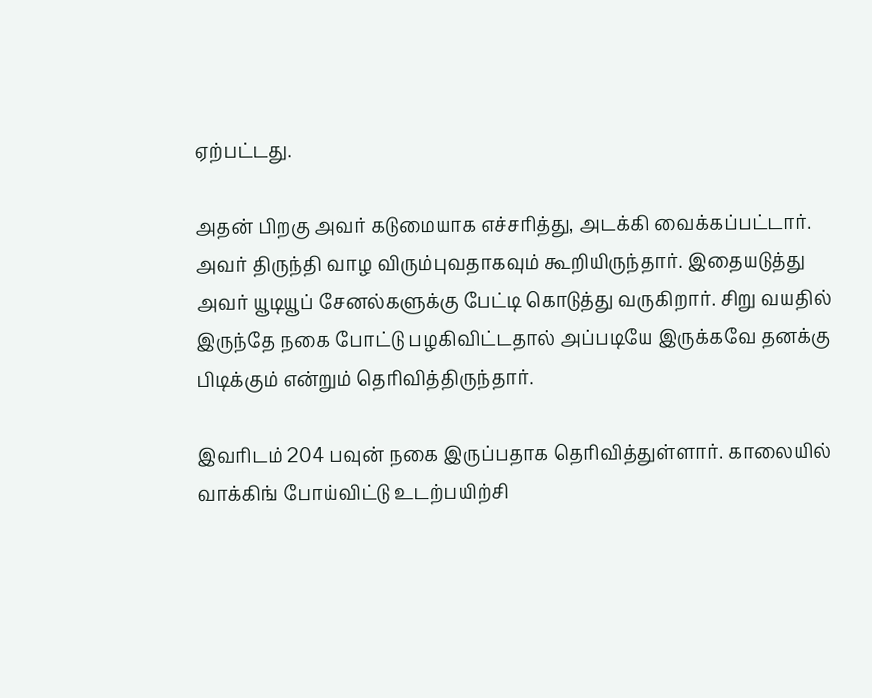ஏற்பட்டது.

அதன் பிறகு அவர் கடுமையாக எச்சரித்து, அடக்கி வைக்கப்பட்டார். அவர் திருந்தி வாழ விரும்புவதாகவும் கூறியிருந்தார். இதையடுத்து அவர் யூடியூப் சேனல்களுக்கு பேட்டி கொடுத்து வருகிறார். சிறு வயதில் இருந்தே நகை போட்டு பழகிவிட்டதால் அப்படியே இருக்கவே தனக்கு பிடிக்கும் என்றும் தெரிவித்திருந்தார்.

இவரிடம் 204 பவுன் நகை இருப்பதாக தெரிவித்துள்ளார். காலையில் வாக்கிங் போய்விட்டு உடற்பயிற்சி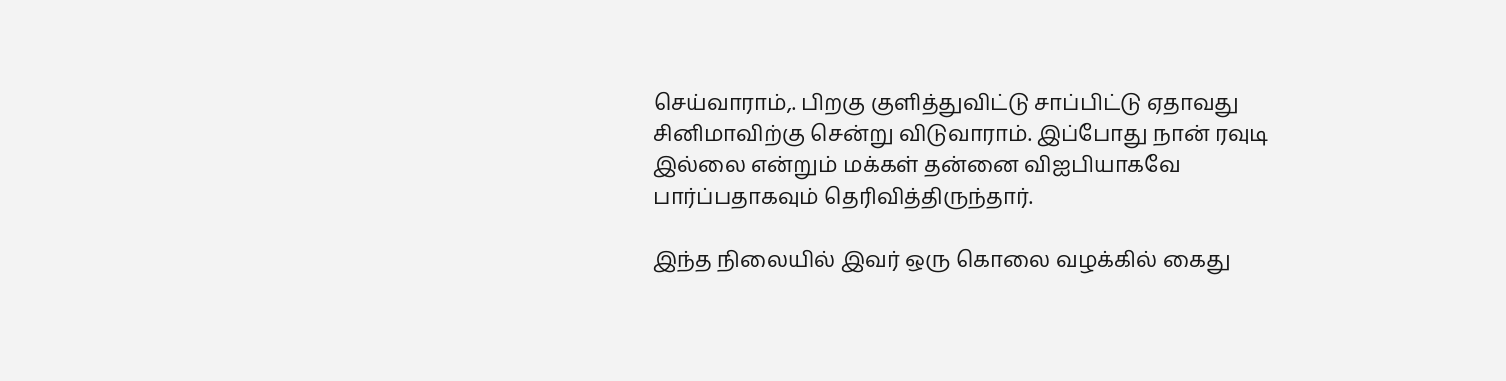செய்வாராம்,. பிறகு குளித்துவிட்டு சாப்பிட்டு ஏதாவது சினிமாவிற்கு சென்று விடுவாராம். இப்போது நான் ரவுடி இல்லை என்றும் மக்கள் தன்னை விஐபியாகவே பார்ப்பதாகவும் தெரிவித்திருந்தார்.

இந்த நிலையில் இவர் ஒரு கொலை வழக்கில் கைது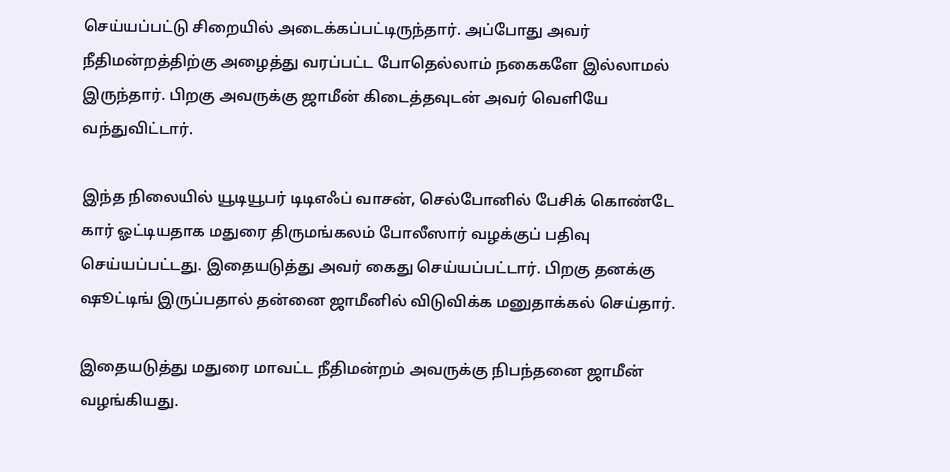செய்யப்பட்டு சிறையில் அடைக்கப்பட்டிருந்தார். அப்போது அவர் நீதிமன்றத்திற்கு அழைத்து வரப்பட்ட போதெல்லாம் நகைகளே இல்லாமல் இருந்தார். பிறகு அவருக்கு ஜாமீன் கிடைத்தவுடன் அவர் வெளியே வந்துவிட்டார்.

இந்த நிலையில் யூடியூபர் டிடிஎஃப் வாசன், செல்போனில் பேசிக் கொண்டே கார் ஓட்டியதாக மதுரை திருமங்கலம் போலீஸார் வழக்குப் பதிவு செய்யப்பட்டது. இதையடுத்து அவர் கைது செய்யப்பட்டார். பிறகு தனக்கு ஷூட்டிங் இருப்பதால் தன்னை ஜாமீனில் விடுவிக்க மனுதாக்கல் செய்தார்.

இதையடுத்து மதுரை மாவட்ட நீதிமன்றம் அவருக்கு நிபந்தனை ஜாமீன் வழங்கியது.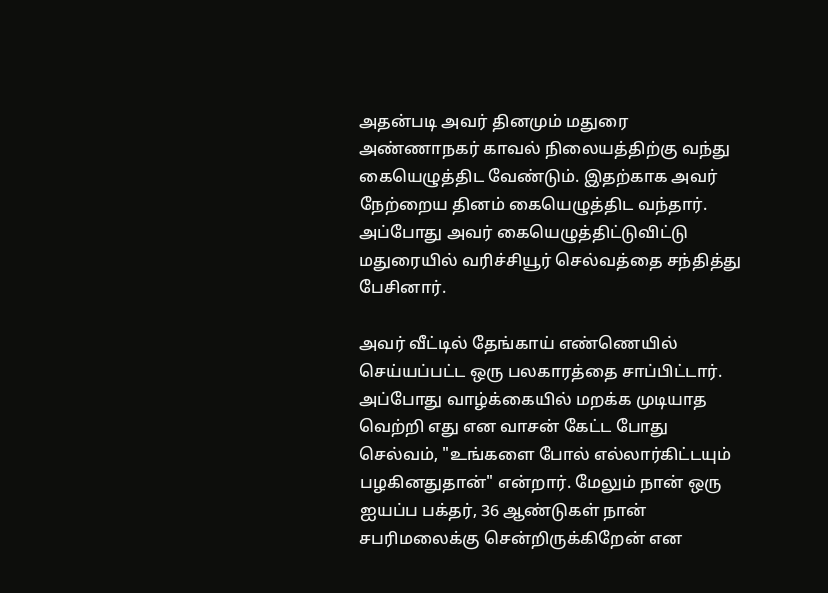அதன்படி அவர் தினமும் மதுரை அண்ணாநகர் காவல் நிலையத்திற்கு வந்து கையெழுத்திட வேண்டும். இதற்காக அவர் நேற்றைய தினம் கையெழுத்திட வந்தார். அப்போது அவர் கையெழுத்திட்டுவிட்டு மதுரையில் வரிச்சியூர் செல்வத்தை சந்தித்து பேசினார்.

அவர் வீட்டில் தேங்காய் எண்ணெயில் செய்யப்பட்ட ஒரு பலகாரத்தை சாப்பிட்டார். அப்போது வாழ்க்கையில் மறக்க முடியாத வெற்றி எது என வாசன் கேட்ட போது செல்வம், "உங்களை போல் எல்லார்கிட்டயும் பழகினதுதான்" என்றார். மேலும் நான் ஒரு ஐயப்ப பக்தர், 36 ஆண்டுகள் நான் சபரிமலைக்கு சென்றிருக்கிறேன் என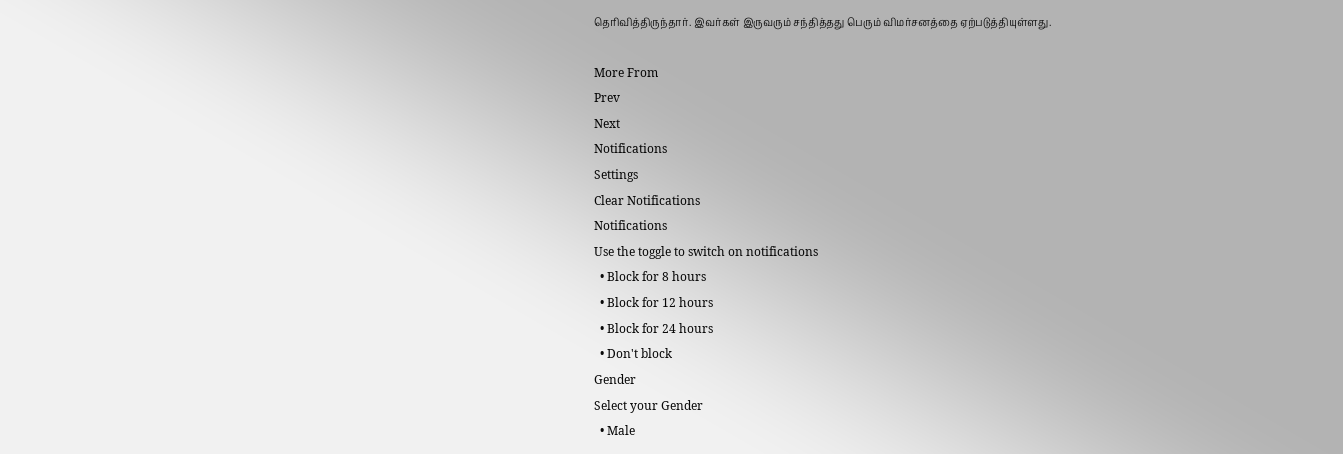தெரிவித்திருந்தார். இவர்கள் இருவரும் சந்தித்தது பெரும் விமர்சனத்தை ஏற்படுத்தியுள்ளது.

More From
Prev
Next
Notifications
Settings
Clear Notifications
Notifications
Use the toggle to switch on notifications
  • Block for 8 hours
  • Block for 12 hours
  • Block for 24 hours
  • Don't block
Gender
Select your Gender
  • Male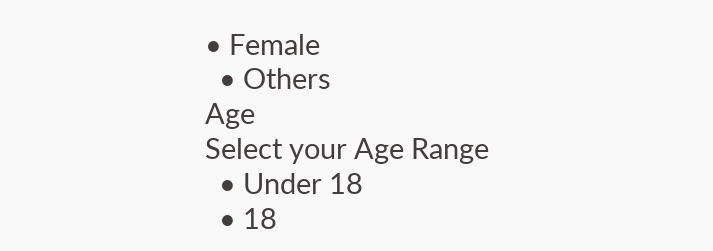• Female
  • Others
Age
Select your Age Range
  • Under 18
  • 18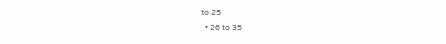to 25
  • 26 to 35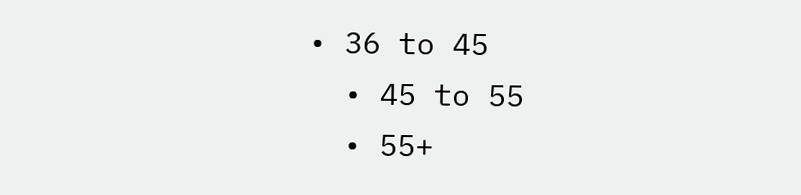• 36 to 45
  • 45 to 55
  • 55+